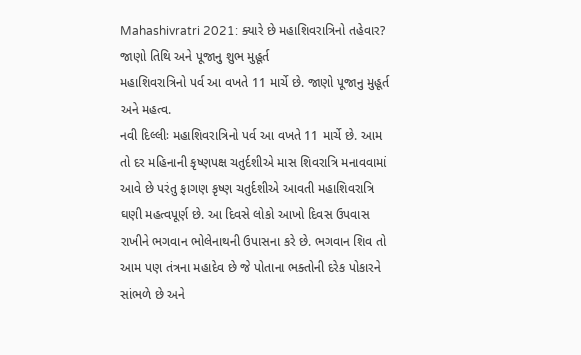Mahashivratri 2021: ક્યારે છે મહાશિવરાત્રિનો તહેવાર? જાણો તિથિ અને પૂજાનુ શુભ મુહૂર્ત
મહાશિવરાત્રિનો પર્વ આ વખતે 11 માર્ચે છે. જાણો પૂજાનુ મુહૂર્ત અને મહત્વ.
નવી દિલ્લીઃ મહાશિવરાત્રિનો પર્વ આ વખતે 11 માર્ચે છે. આમ તો દર મહિનાની કૃષ્ણપક્ષ ચતુર્દશીએ માસ શિવરાત્રિ મનાવવામાં આવે છે પરંતુ ફાગણ કૃષ્ણ ચતુર્દશીએ આવતી મહાશિવરાત્રિ ઘણી મહત્વપૂર્ણ છે. આ દિવસે લોકો આખો દિવસ ઉપવાસ રાખીને ભગવાન ભોલેનાથની ઉપાસના કરે છે. ભગવાન શિવ તો આમ પણ તંત્રના મહાદેવ છે જે પોતાના ભક્તોની દરેક પોકારને સાંભળે છે અને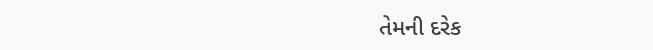તેમની દરેક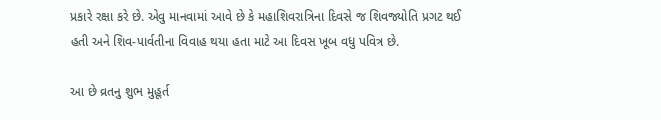પ્રકારે રક્ષા કરે છે. એવુ માનવામાં આવે છે કે મહાશિવરાત્રિના દિવસે જ શિવજ્યોતિ પ્રગટ થઈ હતી અને શિવ-પાર્વતીના વિવાહ થયા હતા માટે આ દિવસ ખૂબ વધુ પવિત્ર છે.

આ છે વ્રતનુ શુભ મુહૂર્ત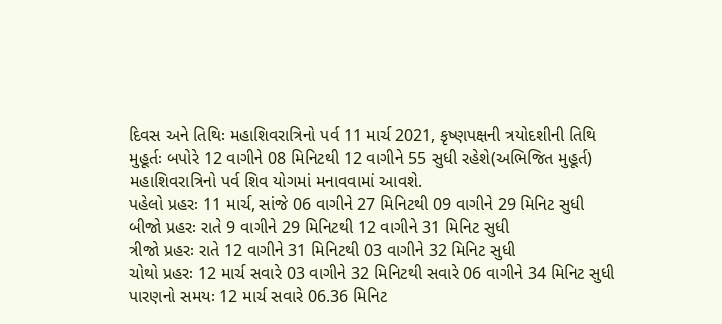દિવસ અને તિથિઃ મહાશિવરાત્રિનો પર્વ 11 માર્ચ 2021, કૃષ્ણપક્ષની ત્રયોદશીની તિથિ
મુહૂર્તઃ બપોરે 12 વાગીને 08 મિનિટથી 12 વાગીને 55 સુધી રહેશે(અભિજિત મુહૂર્ત)
મહાશિવરાત્રિનો પર્વ શિવ યોગમાં મનાવવામાં આવશે.
પહેલો પ્રહરઃ 11 માર્ચ, સાંજે 06 વાગીને 27 મિનિટથી 09 વાગીને 29 મિનિટ સુધી
બીજો પ્રહરઃ રાતે 9 વાગીને 29 મિનિટથી 12 વાગીને 31 મિનિટ સુધી
ત્રીજો પ્રહરઃ રાતે 12 વાગીને 31 મિનિટથી 03 વાગીને 32 મિનિટ સુધી
ચોથો પ્રહરઃ 12 માર્ચ સવારે 03 વાગીને 32 મિનિટથી સવારે 06 વાગીને 34 મિનિટ સુધી
પારણનો સમયઃ 12 માર્ચ સવારે 06.36 મિનિટ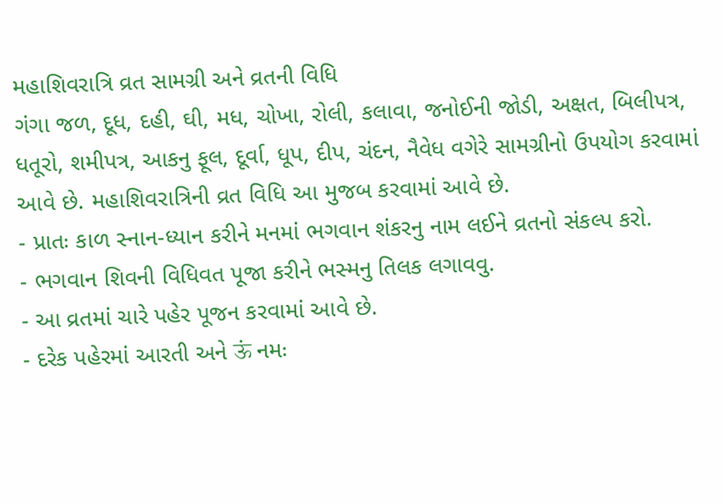મહાશિવરાત્રિ વ્રત સામગ્રી અને વ્રતની વિધિ
ગંગા જળ, દૂધ, દહી, ઘી, મધ, ચોખા, રોલી, કલાવા, જનોઈની જોડી, અક્ષત, બિલીપત્ર, ધતૂરો, શમીપત્ર, આકનુ ફૂલ, દૂર્વા, ધૂપ, દીપ, ચંદન, નૈવેધ વગેરે સામગ્રીનો ઉપયોગ કરવામાં આવે છે. મહાશિવરાત્રિની વ્રત વિધિ આ મુજબ કરવામાં આવે છે.
- પ્રાતઃ કાળ સ્નાન-ધ્યાન કરીને મનમાં ભગવાન શંકરનુ નામ લઈને વ્રતનો સંકલ્પ કરો.
- ભગવાન શિવની વિધિવત પૂજા કરીને ભસ્મનુ તિલક લગાવવુ.
- આ વ્રતમાં ચારે પહેર પૂજન કરવામાં આવે છે.
- દરેક પહેરમાં આરતી અને ऊं નમઃ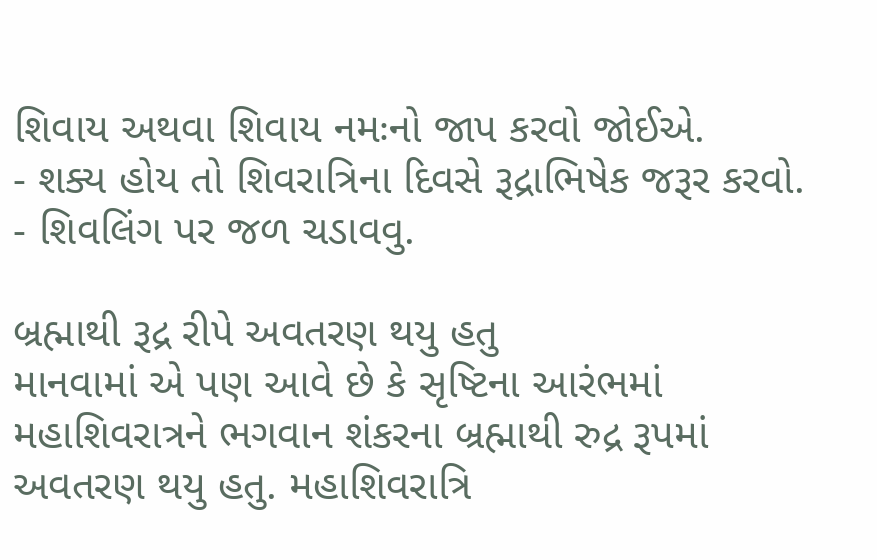શિવાય અથવા શિવાય નમઃનો જાપ કરવો જોઈએ.
- શક્ય હોય તો શિવરાત્રિના દિવસે રૂદ્રાભિષેક જરૂર કરવો.
- શિવલિંગ પર જળ ચડાવવુ.

બ્રહ્માથી રૂદ્ર રીપે અવતરણ થયુ હતુ
માનવામાં એ પણ આવે છે કે સૃષ્ટિના આરંભમાં મહાશિવરાત્રને ભગવાન શંકરના બ્રહ્માથી રુદ્ર રૂપમાં અવતરણ થયુ હતુ. મહાશિવરાત્રિ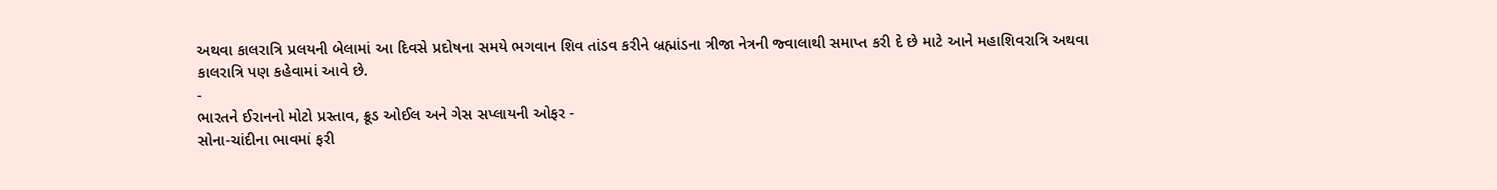અથવા કાલરાત્રિ પ્રલયની બેલામાં આ દિવસે પ્રદોષના સમયે ભગવાન શિવ તાંડવ કરીને બ્રહ્માંડના ત્રીજા નેત્રની જ્વાલાથી સમાપ્ત કરી દે છે માટે આને મહાશિવરાત્રિ અથવા કાલરાત્રિ પણ કહેવામાં આવે છે.
-
ભારતને ઈરાનનો મોટો પ્રસ્તાવ, ક્રૂડ ઓઈલ અને ગેસ સપ્લાયની ઓફર -
સોના-ચાંદીના ભાવમાં ફરી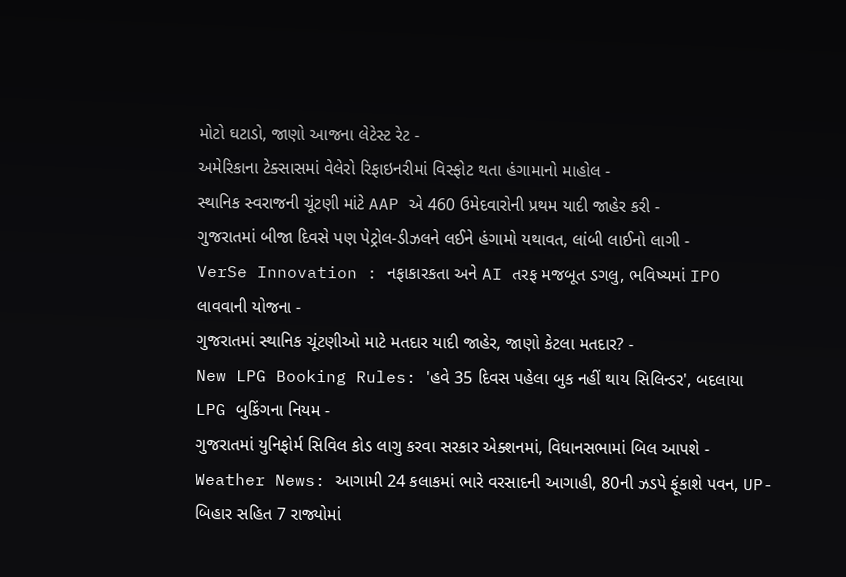મોટો ઘટાડો, જાણો આજના લેટેસ્ટ રેટ -
અમેરિકાના ટેક્સાસમાં વેલેરો રિફાઇનરીમાં વિસ્ફોટ થતા હંગામાનો માહોલ -
સ્થાનિક સ્વરાજની ચૂંટણી માંટે AAP એ 460 ઉમેદવારોની પ્રથમ યાદી જાહેર કરી -
ગુજરાતમાં બીજા દિવસે પણ પેટ્રોલ-ડીઝલને લઈને હંગામો યથાવત, લાંબી લાઈનો લાગી -
VerSe Innovation : નફાકારકતા અને AI તરફ મજબૂત ડગલુ, ભવિષ્યમાં IPO લાવવાની યોજના -
ગુજરાતમાં સ્થાનિક ચૂંટણીઓ માટે મતદાર યાદી જાહેર, જાણો કેટલા મતદાર? -
New LPG Booking Rules: 'હવે 35 દિવસ પહેલા બુક નહીં થાય સિલિન્ડર', બદલાયા LPG બુકિંગના નિયમ -
ગુજરાતમાં યુનિફોર્મ સિવિલ કોડ લાગુ કરવા સરકાર એક્શનમાં, વિધાનસભામાં બિલ આપશે -
Weather News: આગામી 24 કલાકમાં ભારે વરસાદની આગાહી, 80ની ઝડપે ફૂંકાશે પવન, UP-બિહાર સહિત 7 રાજ્યોમાં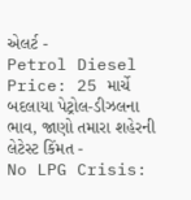એલર્ટ -
Petrol Diesel Price: 25 માર્ચે બદલાયા પેટ્રોલ-ડીઝલના ભાવ, જાણો તમારા શહેરની લેટેસ્ટ કિંમત -
No LPG Crisis: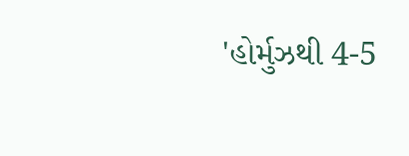'હોર્મુઝથી 4-5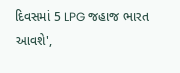દિવસમાં 5 LPG જહાજ ભારત આવશે',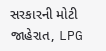સરકારની મોટી જાહેરાત, LPG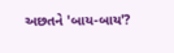અછતને 'બાય-બાય'?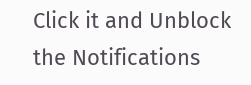Click it and Unblock the Notifications